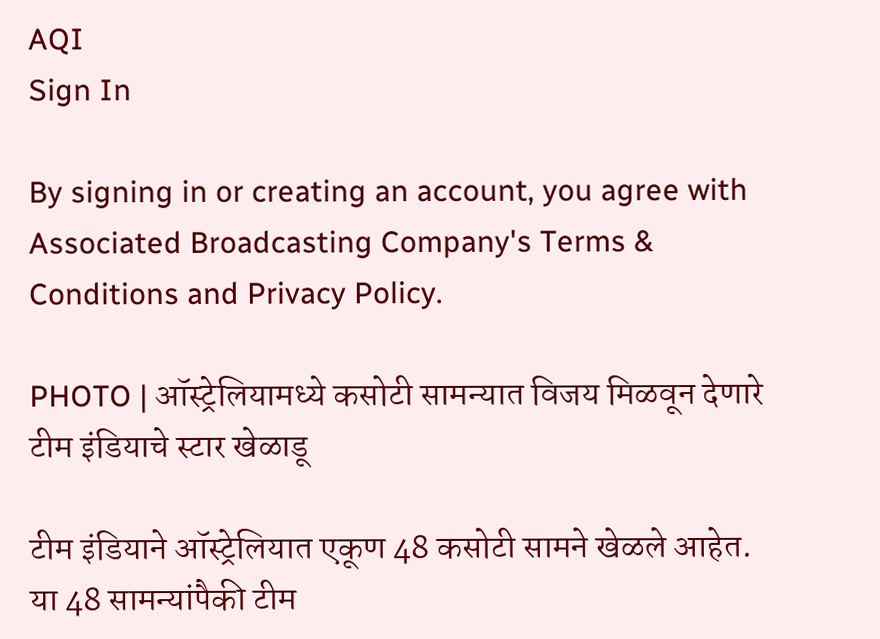AQI
Sign In

By signing in or creating an account, you agree with Associated Broadcasting Company's Terms & Conditions and Privacy Policy.

PHOTO | ऑस्ट्रेलियामध्ये कसोटी सामन्यात विजय मिळवून देणारे टीम इंडियाचे स्टार खेळाडू

टीम इंडियाने ऑस्ट्रेलियात एकूण 48 कसोटी सामने खेळले आहेत. या 48 सामन्यांपैकी टीम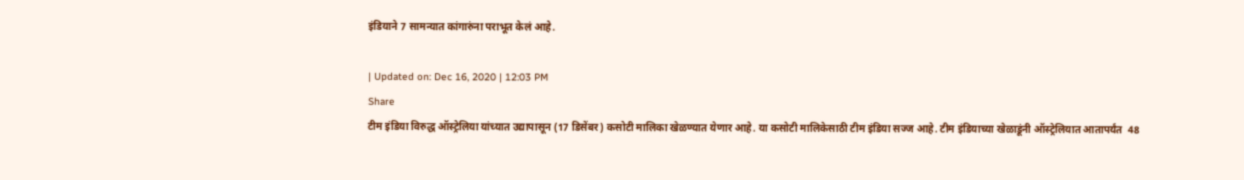इंडियाने 7 सामन्यात कांगारुंना पराभूत केलं आहे.

| Updated on: Dec 16, 2020 | 12:03 PM
Share
टीम इंडिया विरुद्ध ऑस्ट्रेलिया यांच्यात उद्यापासून (17 डिसेंबर) कसोटी मालिका खेळण्यात येणार आहे. या कसोटी मालिकेसाठी टीम इंडिया सज्ज आहे. टीम इंडियाच्या खेळाडूंनी ऑस्ट्रेलियात आतापर्यंत  48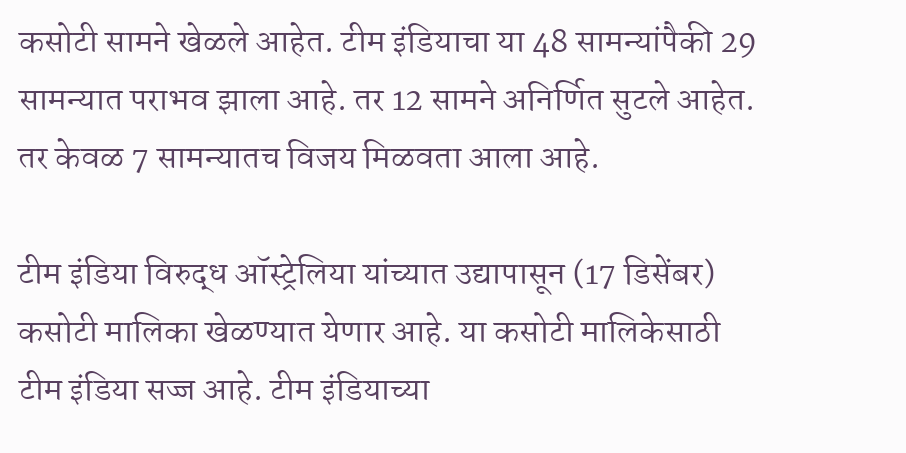कसोटी सामने खेळले आहेत. टीम इंडियाचा या 48 सामन्यांपैकी 29 सामन्यात पराभव झाला आहे. तर 12 सामने अनिर्णित सुटले आहेत. तर केवळ 7 सामन्यातच विजय मिळवता आला आहे.

टीम इंडिया विरुद्ध ऑस्ट्रेलिया यांच्यात उद्यापासून (17 डिसेंबर) कसोटी मालिका खेळण्यात येणार आहे. या कसोटी मालिकेसाठी टीम इंडिया सज्ज आहे. टीम इंडियाच्या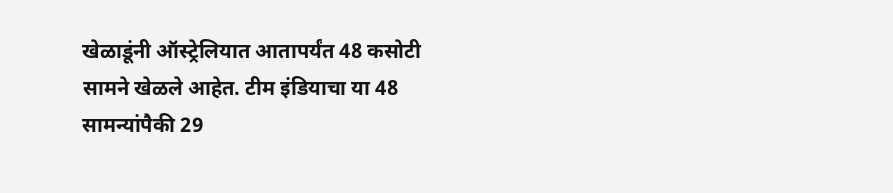खेळाडूंनी ऑस्ट्रेलियात आतापर्यंत 48 कसोटी सामने खेळले आहेत. टीम इंडियाचा या 48 सामन्यांपैकी 29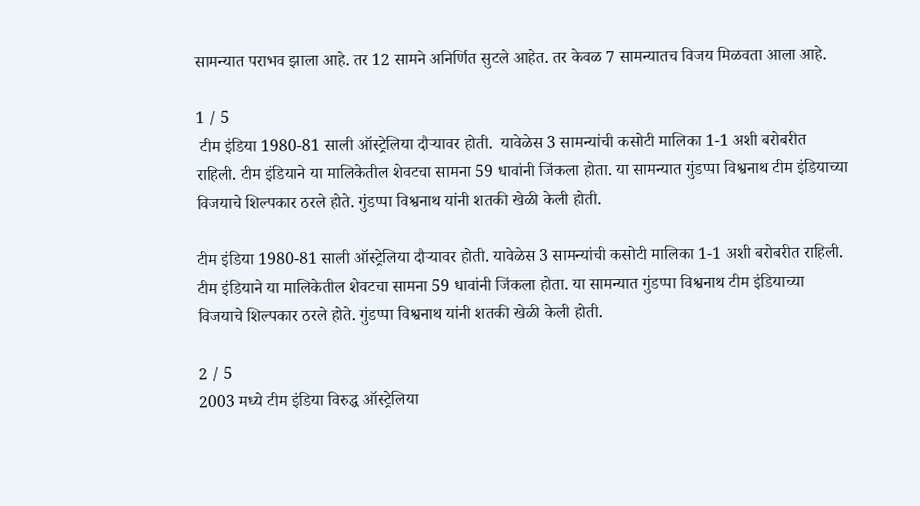सामन्यात पराभव झाला आहे. तर 12 सामने अनिर्णित सुटले आहेत. तर केवळ 7 सामन्यातच विजय मिळवता आला आहे.

1 / 5
 टीम इंडिया 1980-81 साली ऑस्ट्रेलिया दौऱ्यावर होती.  यावेळेस 3 सामन्यांची कसोटी मालिका 1-1 अशी बरोबरीत राहिली. टीम इंडियाने या मालिकेतील शेवटचा सामना 59 धावांनी जिंकला होता. या सामन्यात गुंडप्पा विश्वनाथ टीम इंडियाच्या विजयाचे शिल्पकार ठरले होते. गुंडप्पा विश्वनाथ यांनी शतकी खेळी केली होती.

टीम इंडिया 1980-81 साली ऑस्ट्रेलिया दौऱ्यावर होती. यावेळेस 3 सामन्यांची कसोटी मालिका 1-1 अशी बरोबरीत राहिली. टीम इंडियाने या मालिकेतील शेवटचा सामना 59 धावांनी जिंकला होता. या सामन्यात गुंडप्पा विश्वनाथ टीम इंडियाच्या विजयाचे शिल्पकार ठरले होते. गुंडप्पा विश्वनाथ यांनी शतकी खेळी केली होती.

2 / 5
2003 मध्ये टीम इंडिया विरुद्ध ऑस्ट्रेलिया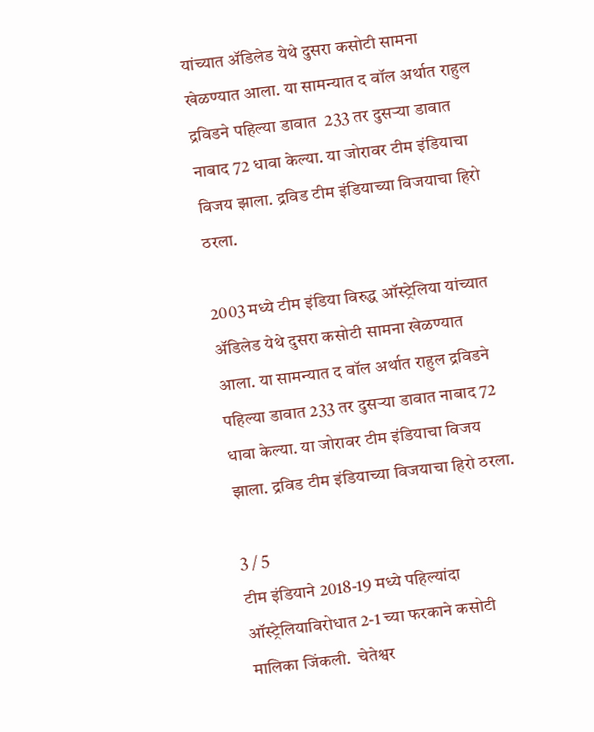यांच्यात ॲडिलेड येथे दुसरा कसोटी सामना खेळण्यात आला. या सामन्यात द वॉल अर्थात राहुल द्रविडने पहिल्या डावात  233 तर दुसऱ्या डावात नाबाद 72 धावा केल्या. या जोरावर टीम इंडियाचा विजय झाला. द्रविड टीम इंडियाच्या विजयाचा हिरो ठरला.

2003 मध्ये टीम इंडिया विरुद्ध ऑस्ट्रेलिया यांच्यात ॲडिलेड येथे दुसरा कसोटी सामना खेळण्यात आला. या सामन्यात द वॉल अर्थात राहुल द्रविडने पहिल्या डावात 233 तर दुसऱ्या डावात नाबाद 72 धावा केल्या. या जोरावर टीम इंडियाचा विजय झाला. द्रविड टीम इंडियाच्या विजयाचा हिरो ठरला.

3 / 5
टीम इंडियाने 2018-19 मध्ये पहिल्यांदा ऑस्ट्रेलियाविरोधात 2-1 च्या फरकाने कसोटी मालिका जिंकली.  चेतेश्वर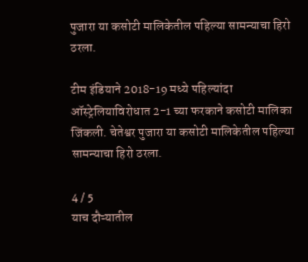पुजारा या कसोटी मालिकेतील पहिल्या सामन्याचा हिरो ठरला.

टीम इंडियाने 2018-19 मध्ये पहिल्यांदा ऑस्ट्रेलियाविरोधात 2-1 च्या फरकाने कसोटी मालिका जिंकली. चेतेश्वर पुजारा या कसोटी मालिकेतील पहिल्या सामन्याचा हिरो ठरला.

4 / 5
याच दौऱ्यातील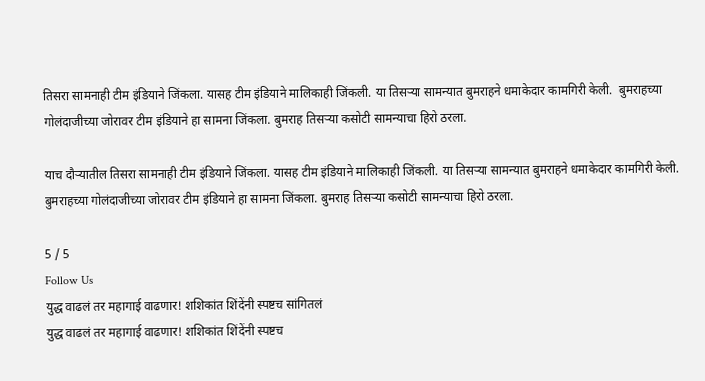तिसरा सामनाही टीम इंडियाने जिंकला. यासह टीम इंडियाने मालिकाही जिंकली. या तिसऱ्या सामन्यात बुमराहने धमाकेदार कामगिरी केली.  बुमराहच्या गोलंदाजीच्या जोरावर टीम इंडियाने हा सामना जिंकला. बुमराह तिसऱ्या कसोटी सामन्याचा हिरो ठरला.

याच दौऱ्यातील तिसरा सामनाही टीम इंडियाने जिंकला. यासह टीम इंडियाने मालिकाही जिंकली. या तिसऱ्या सामन्यात बुमराहने धमाकेदार कामगिरी केली. बुमराहच्या गोलंदाजीच्या जोरावर टीम इंडियाने हा सामना जिंकला. बुमराह तिसऱ्या कसोटी सामन्याचा हिरो ठरला.

5 / 5
Follow Us
युद्ध वाढलं तर महागाई वाढणार! शशिकांत शिंदेंनी स्पष्टच सांगितलं
युद्ध वाढलं तर महागाई वाढणार! शशिकांत शिंदेंनी स्पष्टच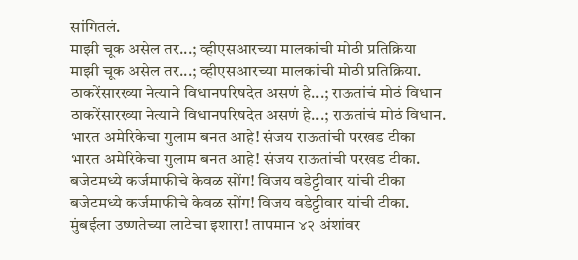सांगितलं.
माझी चूक असेल तर...; व्हीएसआरच्या मालकांची मोठी प्रतिक्रिया
माझी चूक असेल तर...; व्हीएसआरच्या मालकांची मोठी प्रतिक्रिया.
ठाकरेंसारख्या नेत्याने विधानपरिषदेत असणं हे...; राऊतांचं मोठं विधान
ठाकरेंसारख्या नेत्याने विधानपरिषदेत असणं हे...; राऊतांचं मोठं विधान.
भारत अमेरिकेचा गुलाम बनत आहे! संजय राऊतांची परखड टीका
भारत अमेरिकेचा गुलाम बनत आहे! संजय राऊतांची परखड टीका.
बजेटमध्ये कर्जमाफीचे केवळ सोंग! विजय वडेट्टीवार यांची टीका
बजेटमध्ये कर्जमाफीचे केवळ सोंग! विजय वडेट्टीवार यांची टीका.
मुंबईला उष्णतेच्या लाटेचा इशारा! तापमान ४२ अंशांवर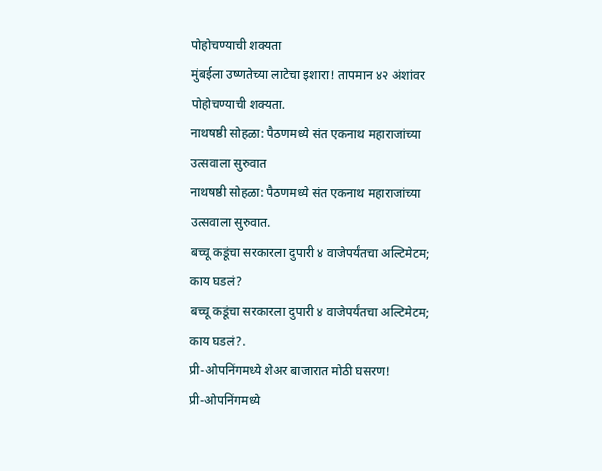पोहोचण्याची शक्यता
मुंबईला उष्णतेच्या लाटेचा इशारा! तापमान ४२ अंशांवर पोहोचण्याची शक्यता.
नाथषष्ठी सोहळा: पैठणमध्ये संत एकनाथ महाराजांच्या उत्सवाला सुरुवात
नाथषष्ठी सोहळा: पैठणमध्ये संत एकनाथ महाराजांच्या उत्सवाला सुरुवात.
बच्चू कडूंचा सरकारला दुपारी ४ वाजेपर्यंतचा अल्टिमेटम; काय घडलं?
बच्चू कडूंचा सरकारला दुपारी ४ वाजेपर्यंतचा अल्टिमेटम; काय घडलं?.
प्री-ओपनिंगमध्ये शेअर बाजारात मोठी घसरण!
प्री-ओपनिंगमध्ये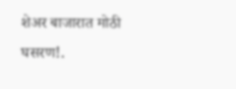शेअर बाजारात मोठी घसरण!.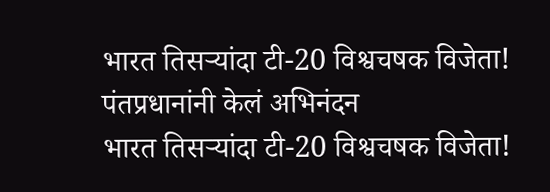भारत तिसऱ्यांदा टी-20 विश्वचषक विजेता! पंतप्रधानांनी केलं अभिनंदन
भारत तिसऱ्यांदा टी-20 विश्वचषक विजेता!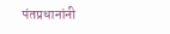पंतप्रधानांनी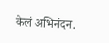केलं अभिनंदन.